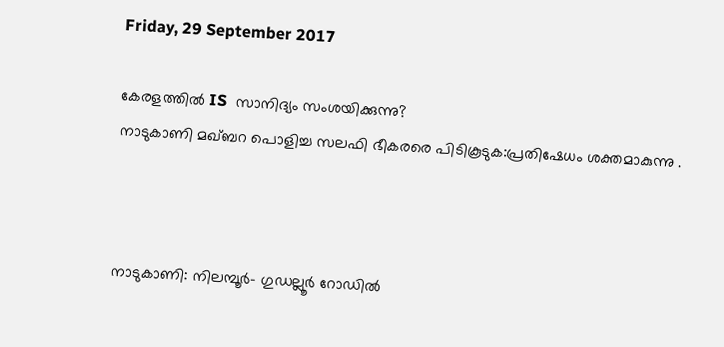Friday, 29 September 2017

കേരളത്തിൽ IS  സാനിദ്യം സംശയിക്കുന്നു?
നാടുകാണി മഖ്‌ബറ പൊളിച്ച സലഫി ഭീകരരെ പിടികൂടുക:പ്രതിഷേധം ശക്തമാകുന്നു .



നാടുകാണി: നിലമ്പൂര്‍- ഗുഡല്ലൂര്‍ റോഡില്‍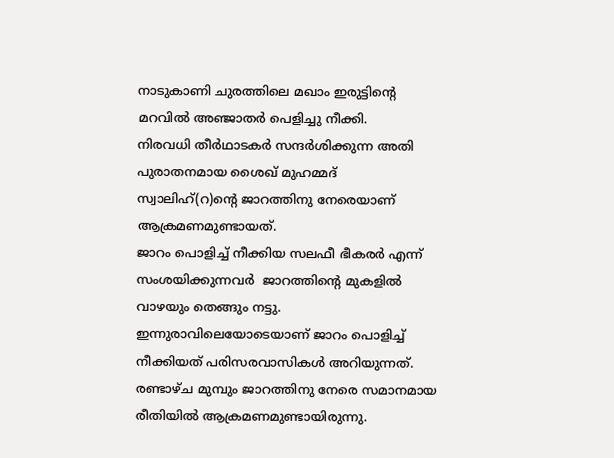നാടുകാണി ചുരത്തിലെ മഖാം ഇരുട്ടിന്റെ മറവിൽ അഞ്ജാതര്‍ പെളിച്ചു നീക്കി.
നിരവധി തീര്‍ഥാടകര്‍ സന്ദര്‍ശിക്കുന്ന അതി പുരാതനമായ ശൈഖ് മുഹമ്മദ് സ്വാലിഹ്(റ)ന്റെ ജാറത്തിനു നേരെയാണ് ആക്രമണമുണ്ടായത്.
ജാറം പൊളിച്ച് നീക്കിയ സലഫീ ഭീകരർ എന്ന് സംശയിക്കുന്നവർ  ജാറത്തിന്റെ മുകളിൽ  വാഴയും തെങ്ങും നട്ടു.
ഇന്നുരാവിലെയോടെയാണ് ജാറം പൊളിച്ച് നീക്കിയത് പരിസരവാസികള്‍ അറിയുന്നത്. രണ്ടാഴ്ച മുമ്പും ജാറത്തിനു നേരെ സമാനമായ രീതിയില്‍ ആക്രമണമുണ്ടായിരുന്നു.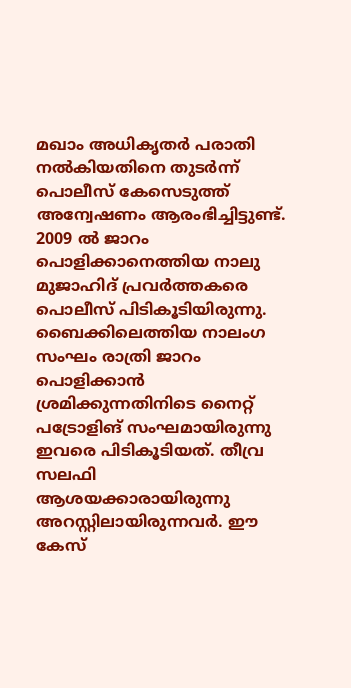മഖാം അധികൃതര്‍ പരാതി നല്‍കിയതിനെ തുടര്‍ന്ന് പൊലീസ് കേസെടുത്ത് അന്വേഷണം ആരംഭിച്ചിട്ടുണ്ട്.
2009 ല്‍ ജാറം പൊളിക്കാനെത്തിയ നാലു മുജാഹിദ് പ്രവര്‍ത്തകരെ പൊലീസ് പിടികൂടിയിരുന്നു. ബൈക്കിലെത്തിയ നാലംഗ സംഘം രാത്രി ജാറം പൊളിക്കാന്‍ ശ്രമിക്കുന്നതിനിടെ നൈറ്റ് പട്രോളിങ് സംഘമായിരുന്നു ഇവരെ പിടികൂടിയത്. തീവ്ര സലഫി ആശയക്കാരായിരുന്നു അറസ്റ്റിലായിരുന്നവര്‍. ഈ കേസ്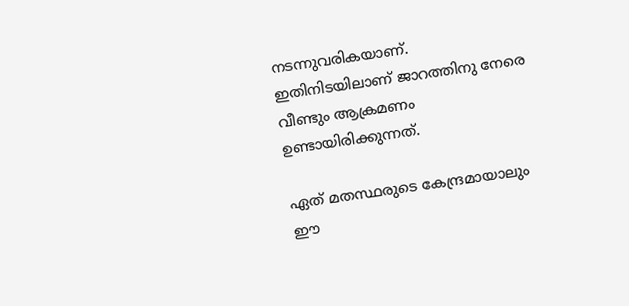നടന്നുവരികയാണ്. ഇതിനിടയിലാണ് ജാറത്തിനു നേരെ വീണ്ടും ആക്രമണം ഉണ്ടായിരിക്കുന്നത്.

ഏത് മതസ്ഥരുടെ കേന്ദ്രമായാലും  ഈ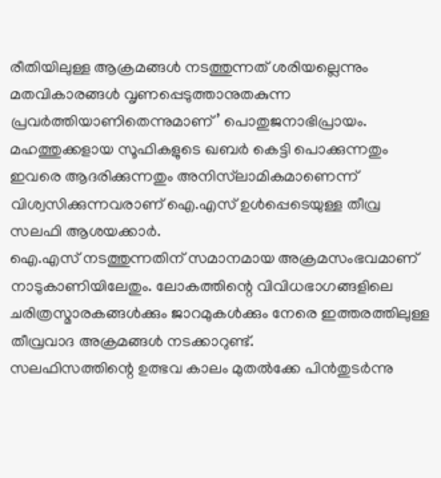രീതിയിലുള്ള ആക്രമങ്ങള്‍ നടത്തുന്നത് ശരിയല്ലെന്നും മതവികാരങ്ങള്‍ വൃണപ്പെടുത്താനുതകുന്ന  പ്രവർത്തിയാണിതെന്നുമാണ്’ പൊതുജനാഭിപ്രായം. മഹത്തുക്കളായ സൂഫികളുടെ ഖബര്‍ കെട്ടി പൊക്കുന്നതും ഇവരെ ആദരിക്കുന്നതും അനിസ്‌ലാമികമാണെന്ന് വിശ്വസിക്കുന്നവരാണ് ഐ.എസ് ഉള്‍പ്പെടെയുള്ള തീവ്ര സലഫി ആശയക്കാര്‍.
ഐ.എസ് നടത്തുന്നതിന് സമാനമായ അക്രമസംഭവമാണ് നാടുകാണിയിലേതും. ലോകത്തിന്റെ വിവിധഭാഗങ്ങളിലെ ചരിത്രസ്മാരകങ്ങള്‍ക്കും ജാറമുകള്‍ക്കും നേരെ ഇത്തരത്തിലുള്ള തീവ്രവാദ അക്രമങ്ങള്‍ നടക്കാറുണ്ട്.
സലഫിസത്തിന്റെ ഉത്ഭവ കാലം മുതൽക്കേ പിൻതുടർന്നു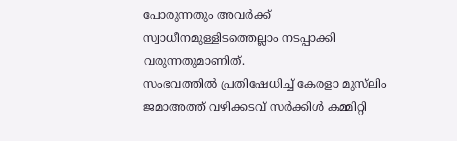പോരുന്നതും അവർക്ക് സ്വാധീനമുള്ളിടത്തെല്ലാം നടപ്പാക്കി വരുന്നതുമാണിത്.
സംഭവത്തില്‍ പ്രതിഷേധിച്ച് കേരളാ മുസ്‌ലിം ജമാഅത്ത് വഴിക്കടവ് സര്‍ക്കിള്‍ കമ്മിറ്റി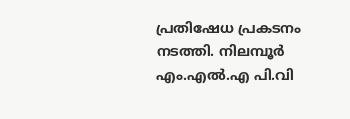പ്രതിഷേധ പ്രകടനം നടത്തി. നിലമ്പൂര്‍ എം.എല്‍.എ പി.വി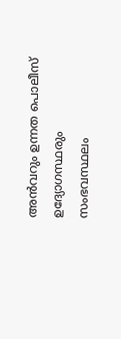അന്‍വറും ഉന്നത പൊലീസ് ഉദ്യോഗസ്ഥരും സംഭവസ്ഥലം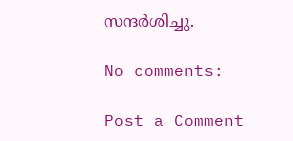സന്ദര്‍ശിച്ചു.

No comments:

Post a Comment